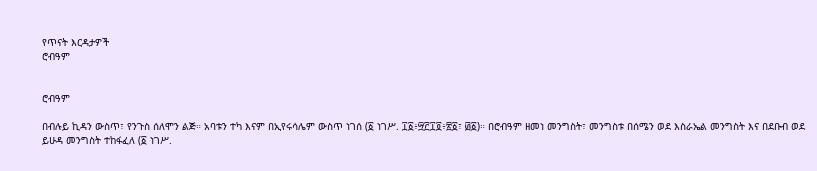የጥናት እርዳታዎች
ሮብዓም


ሮብዓም

በብሉይ ኪዳን ውስጥ፣ የንጉስ ሰለሞን ልጅ። አባቱን ተካ እናም በኢየሩሳሌም ውስጥ ነገሰ (፩ ነገሥ. ፲፩፥፵፫፲፬፥፳፩፣ ፴፩)። በሮብዓም ዘመነ መንግስት፣ መንግስቱ በሰሜን ወደ እስራኤል መንግስት እና በደቡብ ወደ ይሁዳ መንግስት ተከፋፈለ (፩ ነገሥ.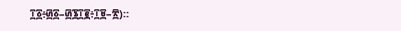፲፩፥፴፩–፴፮፲፪፥፲፱–፳)።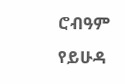ሮብዓም የይሁዳ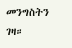መንግስትን ገዛ።